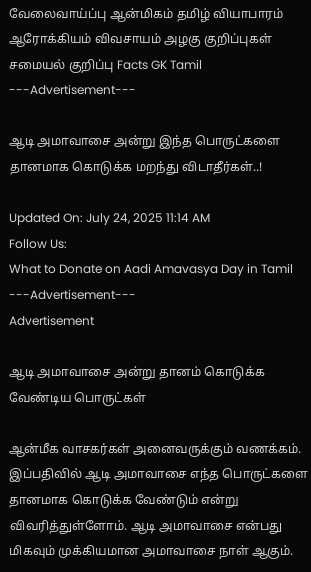வேலைவாய்ப்பு ஆன்மிகம் தமிழ் வியாபாரம் ஆரோக்கியம் விவசாயம் அழகு குறிப்புகள் சமையல் குறிப்பு Facts GK Tamil
---Advertisement---

ஆடி அமாவாசை அன்று இந்த பொருட்களை தானமாக கொடுக்க மறந்து விடாதீர்கள்..!

Updated On: July 24, 2025 11:14 AM
Follow Us:
What to Donate on Aadi Amavasya Day in Tamil
---Advertisement---
Advertisement

ஆடி அமாவாசை அன்று தானம் கொடுக்க வேண்டிய பொருட்கள்

ஆன்மீக வாசகர்கள் அனைவருக்கும் வணக்கம். இப்பதிவில் ஆடி அமாவாசை எந்த பொருட்களை தானமாக கொடுக்க வேண்டும் என்று விவரித்துள்ளோம். ஆடி அமாவாசை என்பது மிகவும் முக்கியமான அமாவாசை நாள் ஆகும்.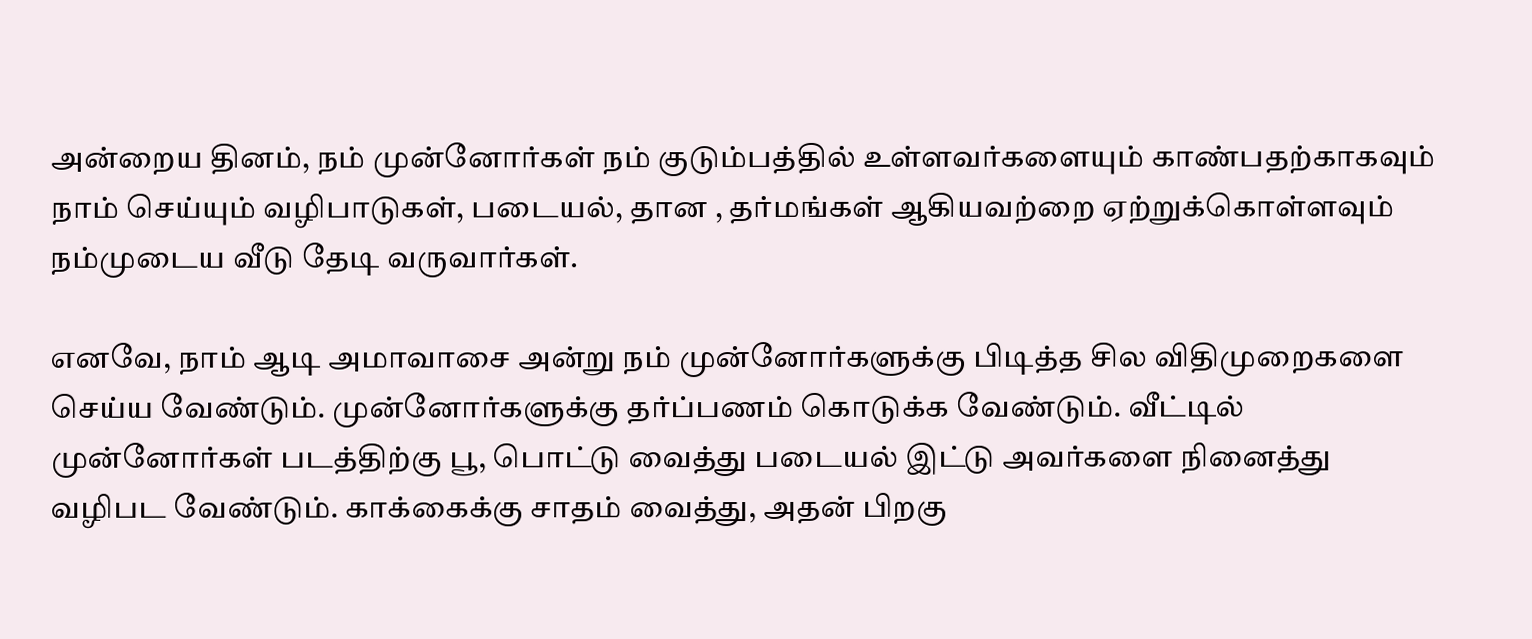அன்றைய தினம், நம் முன்னோர்கள் நம் குடும்பத்தில் உள்ளவர்களையும் காண்பதற்காகவும் நாம் செய்யும் வழிபாடுகள், படையல், தான , தர்மங்கள் ஆகியவற்றை ஏற்றுக்கொள்ளவும் நம்முடைய வீடு தேடி வருவார்கள்.

எனவே, நாம் ஆடி அமாவாசை அன்று நம் முன்னோர்களுக்கு பிடித்த சில விதிமுறைகளை செய்ய வேண்டும். முன்னோர்களுக்கு தர்ப்பணம் கொடுக்க வேண்டும். வீட்டில் முன்னோர்கள் படத்திற்கு பூ, பொட்டு வைத்து படையல் இட்டு அவர்களை நினைத்து வழிபட வேண்டும். காக்கைக்கு சாதம் வைத்து, அதன் பிறகு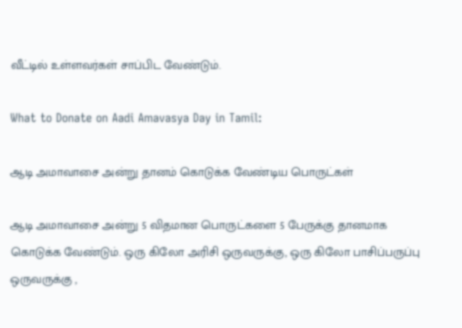வீட்டில் உள்ளவர்கள் சாப்பிட வேண்டும்.

What to Donate on Aadi Amavasya Day in Tamil:

ஆடி அமாவாசை அன்று தானம் கொடுக்க வேண்டிய பொருட்கள்

ஆடி அமாவாசை அன்று 5 விதமான பொருட்களை 5 பேருக்கு தானமாக கொடுக்க வேண்டும். ஒரு கிலோ அரிசி ஒருவருக்கு, ஒரு கிலோ பாசிப்பருப்பு ஒருவருக்கு ,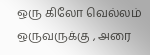ஒரு கிலோ வெல்லம் ஒருவருக்கு , அரை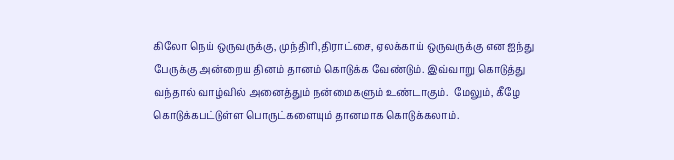கிலோ நெய் ஒருவருக்கு, முந்திரி,திராட்சை, ஏலக்காய் ஒருவருக்கு என ஐந்து பேருக்கு அன்றைய தினம் தானம் கொடுக்க வேண்டும். இவ்வாறு கொடுத்து வந்தால் வாழ்வில் அனைத்தும் நன்மைகளும் உண்டாகும்.  மேலும், கீழே கொடுக்கபட்டுள்ள பொருட்களையும் தானமாக கொடுக்கலாம்.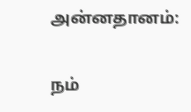அன்னதானம்:

நம்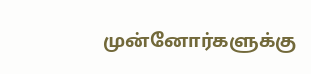முன்னோர்களுக்கு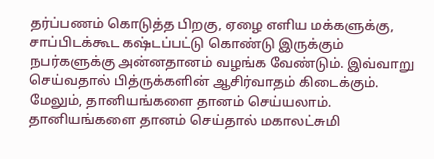தர்ப்பணம் கொடுத்த பிறகு, ஏழை எளிய மக்களுக்கு, சாப்பிடக்கூட கஷ்டப்பட்டு கொண்டு இருக்கும் நபர்களுக்கு அன்னதானம் வழங்க வேண்டும். இவ்வாறு செய்வதால் பித்ருக்களின் ஆசிர்வாதம் கிடைக்கும். மேலும், தானியங்களை தானம் செய்யலாம். தானியங்களை தானம் செய்தால் மகாலட்சுமி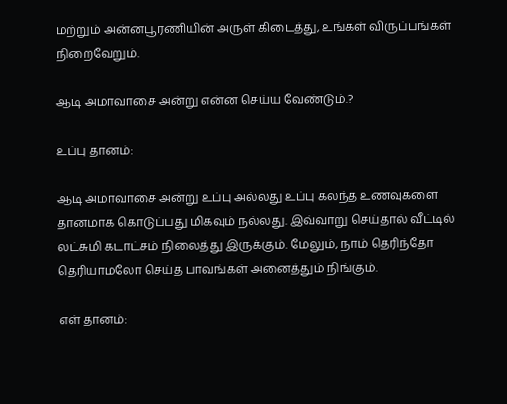மற்றும் அன்னபூரணியின் அருள் கிடைத்து, உங்கள் விருப்பங்கள் நிறைவேறும்.

ஆடி அமாவாசை அன்று என்ன செய்ய வேண்டும்.?

உப்பு தானம்:

ஆடி அமாவாசை அன்று உப்பு அல்லது உப்பு கலந்த உணவுகளை தானமாக கொடுப்பது மிகவும் நல்லது. இவ்வாறு செய்தால் வீட்டில் லட்சுமி கடாட்சம் நிலைத்து இருக்கும். மேலும், நாம் தெரிந்தோ தெரியாமலோ செய்த பாவங்கள் அனைத்தும் நிங்கும்.

எள் தானம்: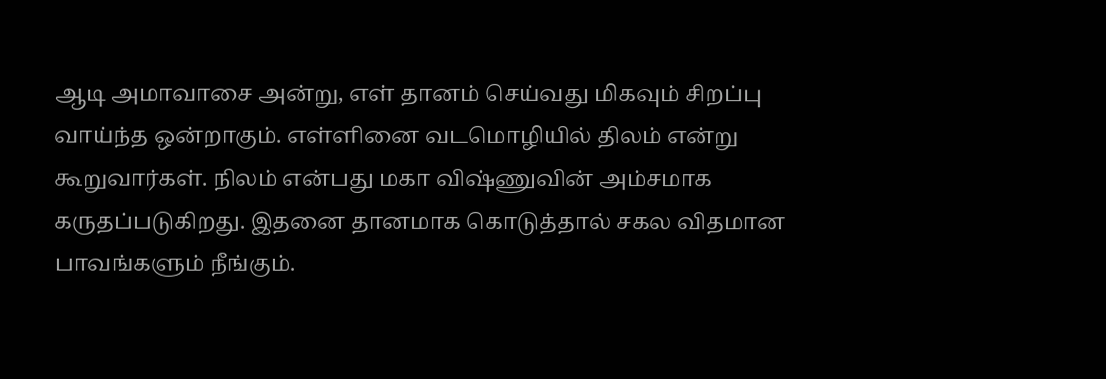ஆடி அமாவாசை அன்று, எள் தானம் செய்வது மிகவும் சிறப்பு வாய்ந்த ஒன்றாகும். எள்ளினை வடமொழியில் திலம் என்று கூறுவார்கள். நிலம் என்பது மகா விஷ்ணுவின் அம்சமாக கருதப்படுகிறது. இதனை தானமாக கொடுத்தால் சகல விதமான பாவங்களும் நீங்கும்.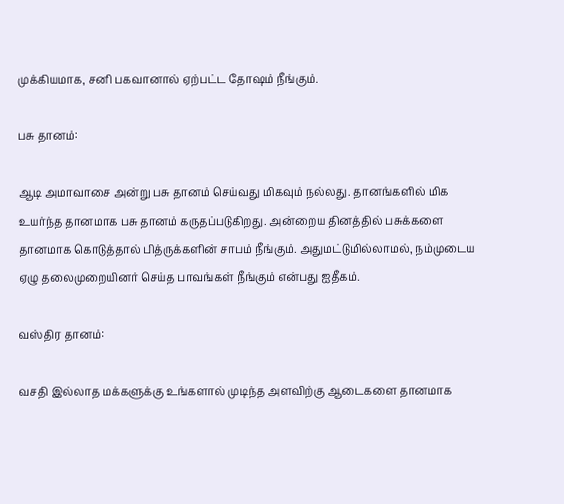முக்கியமாக, சனி பகவானால் ஏற்பட்ட தோஷம் நீங்கும்.

பசு தானம்:

ஆடி அமாவாசை அன்று பசு தானம் செய்வது மிகவும் நல்லது. தானங்களில் மிக உயர்ந்த தானமாக பசு தானம் கருதப்படுகிறது. அன்றைய தினத்தில் பசுக்களை தானமாக கொடுத்தால் பித்ருக்களின் சாபம் நீங்கும். அதுமட்டுமில்லாமல், நம்முடைய ஏழு தலைமுறையினர் செய்த பாவங்கள் நீங்கும் என்பது ஐதீகம்.

வஸ்திர தானம்:

வசதி இல்லாத மக்களுக்கு உங்களால் முடிந்த அளவிற்கு ஆடைகளை தானமாக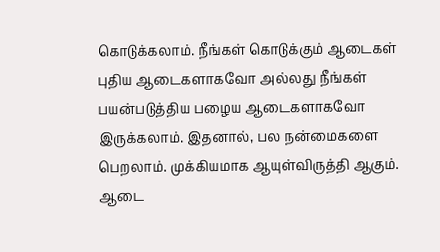கொடுக்கலாம். நீங்கள் கொடுக்கும் ஆடைகள் புதிய ஆடைகளாகவோ அல்லது நீங்கள் பயன்படுத்திய பழைய ஆடைகளாகவோ இருக்கலாம். இதனால், பல நன்மைகளை பெறலாம். முக்கியமாக ஆயுள்விருத்தி ஆகும். ஆடை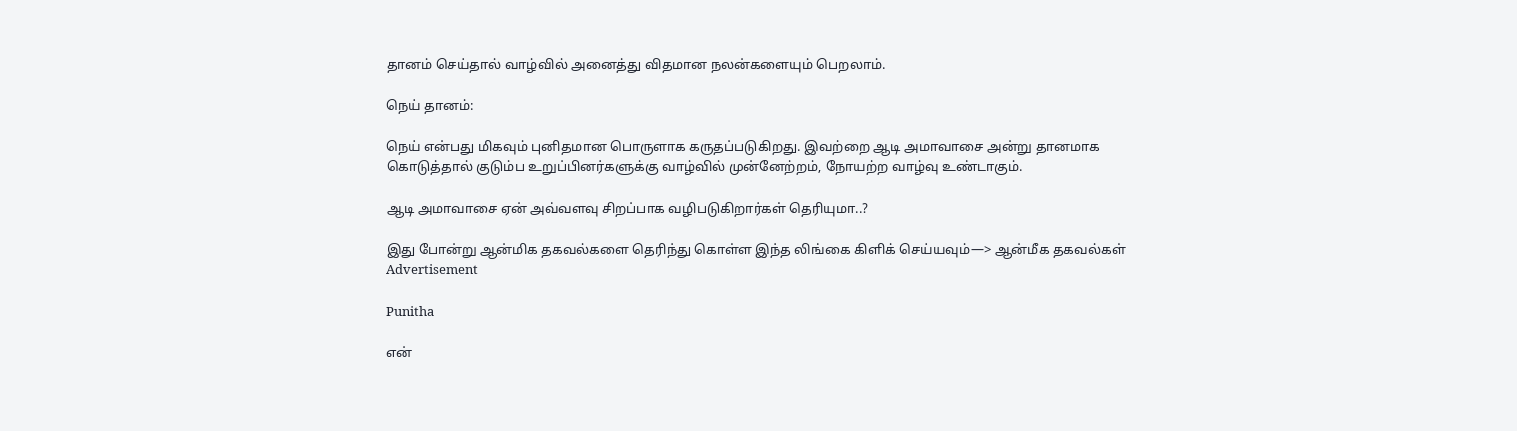தானம் செய்தால் வாழ்வில் அனைத்து விதமான நலன்களையும் பெறலாம்.

நெய் தானம்:

நெய் என்பது மிகவும் புனிதமான பொருளாக கருதப்படுகிறது. இவற்றை ஆடி அமாவாசை அன்று தானமாக கொடுத்தால் குடும்ப உறுப்பினர்களுக்கு வாழ்வில் முன்னேற்றம், நோயற்ற வாழ்வு உண்டாகும்.

ஆடி அமாவாசை ஏன் அவ்வளவு சிறப்பாக வழிபடுகிறார்கள் தெரியுமா..?

இது போன்று ஆன்மிக தகவல்களை தெரிந்து கொள்ள இந்த லிங்கை கிளிக் செய்யவும்—> ஆன்மீக தகவல்கள்
Advertisement

Punitha

என்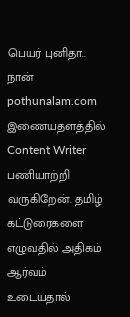பெயர் புனிதா.. நான் pothunalam.com இணையதளத்தில் Content Writer பணியாற்றி வருகிறேன். தமிழ் கட்டுரைகளை எழுவதில் அதிகம் ஆர்வம் உடையதால்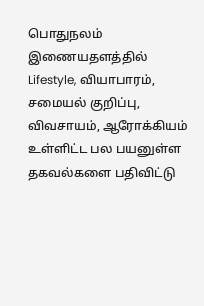பொதுநலம் இணையதளத்தில் Lifestyle, வியாபாரம், சமையல் குறிப்பு, விவசாயம், ஆரோக்கியம் உள்ளிட்ட பல பயனுள்ள தகவல்களை பதிவிட்டு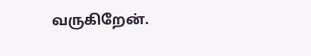வருகிறேன்.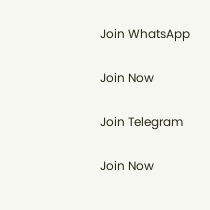Join WhatsApp

Join Now

Join Telegram

Join Now